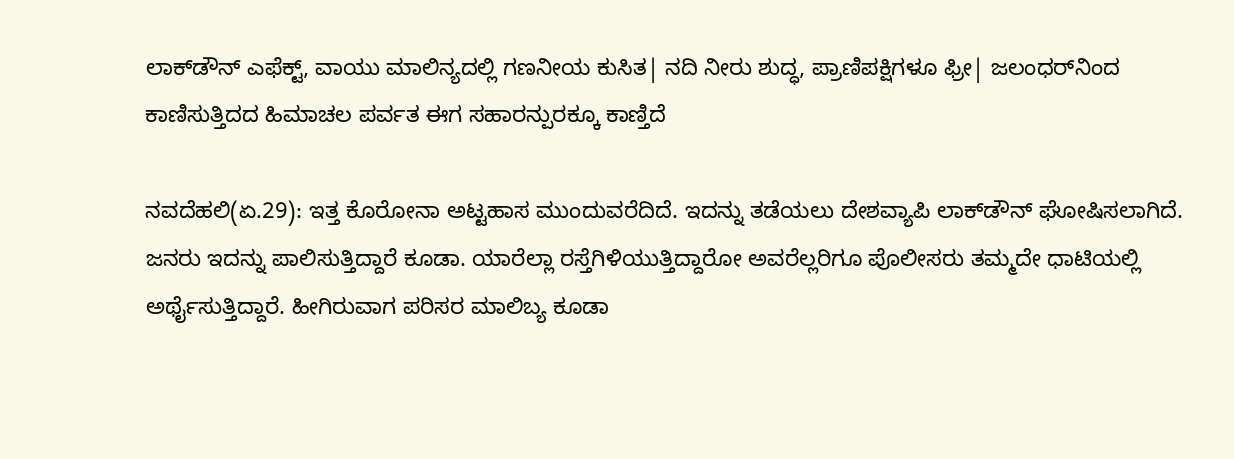ಲಾಕ್‌ಡೌನ್ ಎಫೆಕ್ಟ್‌, ವಾಯು ಮಾಲಿನ್ಯದಲ್ಲಿ ಗಣನೀಯ ಕುಸಿತ| ನದಿ ನೀರು ಶುದ್ಧ, ಪ್ರಾಣಿಪಕ್ಷಿಗಳೂ ಫ್ರೀ| ಜಲಂಧರ್‌ನಿಂದ ಕಾಣಿಸುತ್ತಿದದ ಹಿಮಾಚಲ ಪರ್ವತ ಈಗ ಸಹಾರನ್ಪುರಕ್ಕೂ ಕಾಣ್ತಿದೆ

ನವದೆಹಲಿ(ಏ.29): ಇತ್ತ ಕೊರೋನಾ ಅಟ್ಟಹಾಸ ಮುಂದುವರೆದಿದೆ. ಇದನ್ನು ತಡೆಯಲು ದೇಶವ್ಯಾಪಿ ಲಾಕ್‌ಡೌನ್ ಘೋಷಿಸಲಾಗಿದೆ. ಜನರು ಇದನ್ನು ಪಾಲಿಸುತ್ತಿದ್ದಾರೆ ಕೂಡಾ. ಯಾರೆಲ್ಲಾ ರಸ್ತೆಗಿಳಿಯುತ್ತಿದ್ದಾರೋ ಅವರೆಲ್ಲರಿಗೂ ಪೊಲೀಸರು ತಮ್ಮದೇ ಧಾಟಿಯಲ್ಲಿ ಅರ್ಥೈಸುತ್ತಿದ್ದಾರೆ. ಹೀಗಿರುವಾಗ ಪರಿಸರ ಮಾಲಿಬ್ಯ ಕೂಡಾ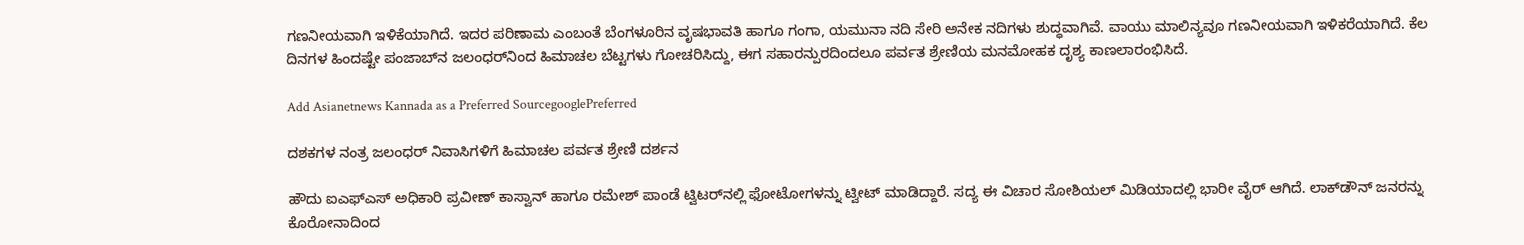ಗಣನೀಯವಾಗಿ ಇಳಿಕೆಯಾಗಿದೆ. ಇದರ ಪರಿಣಾಮ ಎಂಬಂತೆ ಬೆಂಗಳೂರಿನ ವೃಷಭಾವತಿ ಹಾಗೂ ಗಂಗಾ, ಯಮುನಾ ನದಿ ಸೇರಿ ಅನೇಕ ನದಿಗಳು ಶುದ್ಧವಾಗಿವೆ. ವಾಯು ಮಾಲಿನ್ಯವೂ ಗಣನೀಯವಾಗಿ ಇಳಿಕರೆಯಾಗಿದೆ. ಕೆಲ ದಿನಗಳ ಹಿಂದಷ್ಟೇ ಪಂಜಾಬ್‌ನ ಜಲಂಧರ್‌ನಿಂದ ಹಿಮಾಚಲ ಬೆಟ್ಟಗಳು ಗೋಚರಿಸಿದ್ದು, ಈಗ ಸಹಾರನ್ಪುರದಿಂದಲೂ ಪರ್ವತ ಶ್ರೇಣಿಯ ಮನಮೋಹಕ ದೃಶ್ಯ ಕಾಣಲಾರಂಭಿಸಿದೆ.

Add Asianetnews Kannada as a Preferred SourcegooglePreferred

ದಶಕಗಳ ನಂತ್ರ ಜಲಂಧರ್ ನಿವಾಸಿಗಳಿಗೆ ಹಿಮಾಚಲ ಪರ್ವತ ಶ್ರೇಣಿ ದರ್ಶನ

ಹೌದು ಐಎಫ್‌ಎಸ್‌ ಅಧಿಕಾರಿ ಪ್ರವೀಣ್ ಕಾಸ್ವಾನ್ ಹಾಗೂ ರಮೇಶ್ ಪಾಂಡೆ ಟ್ವಿಟರ್‌ನಲ್ಲಿ ಫೋಟೋಗಳನ್ನು ಟ್ವೀಟ್ ಮಾಡಿದ್ದಾರೆ. ಸದ್ಯ ಈ ವಿಚಾರ ಸೋಶಿಯಲ್ ಮಿಡಿಯಾದಲ್ಲಿ ಭಾರೀ ವೈರ್ ಆಗಿದೆ. ಲಾಕ್‌ಡೌನ್ ಜನರನ್ನು ಕೊರೋನಾದಿಂದ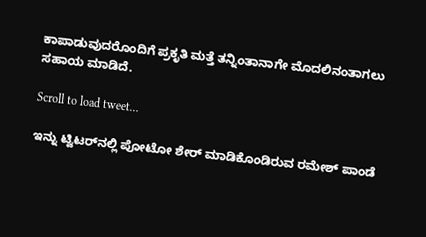ಕಾಪಾಡುವುದರೊಂದಿಗೆ ಪ್ರಕೃತಿ ಮತ್ತೆ ತನ್ನಿಂತಾನಾಗೇ ಮೊದಲಿನಂತಾಗಲು ಸಹಾಯ ಮಾಡಿದೆ.

Scroll to load tweet…

ಇನ್ನು ಟ್ವಿಟರ್‌ನಲ್ಲಿ ಪೋಟೋ ಶೇರ್ ಮಾಡಿಕೊಂಡಿರುವ ರಮೇಶ್ ಪಾಂಡೆ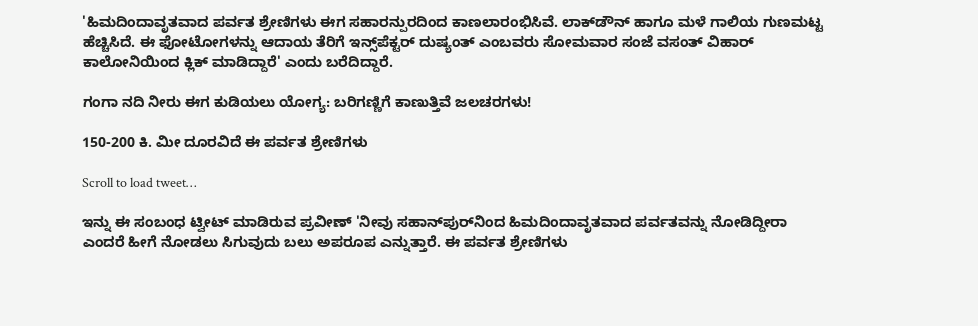'ಹಿಮದಿಂದಾವೃತವಾದ ಪರ್ವತ ಶ್ರೇಣಿಗಳು ಈಗ ಸಹಾರನ್ಪುರದಿಂದ ಕಾಣಲಾರಂಭಿಸಿವೆ. ಲಾಕ್‌ಡೌನ್ ಹಾಗೂ ಮಳೆ ಗಾಲಿಯ ಗುಣಮಟ್ಟ ಹೆಚ್ಚಿಸಿದೆ. ಈ ಫೋಟೋಗಳನ್ನು ಆದಾಯ ತೆರಿಗೆ ಇನ್ಸ್‌ಪೆಕ್ಟರ್ ದುಷ್ಯಂತ್ ಎಂಬವರು ಸೋಮವಾರ ಸಂಜೆ ವಸಂತ್ ವಿಹಾರ್ ಕಾಲೋನಿಯಿಂದ ಕ್ಲಿಕ್ ಮಾಡಿದ್ದಾರೆ' ಎಂದು ಬರೆದಿದ್ದಾರೆ.

ಗಂಗಾ ನದಿ ನೀರು ಈಗ ಕುಡಿಯಲು ಯೋಗ್ಯ: ಬರಿಗಣ್ಣಿಗೆ ಕಾಣುತ್ತಿವೆ ಜಲಚರಗಳು!

150-200 ಕಿ. ಮೀ ದೂರವಿದೆ ಈ ಪರ್ವತ ಶ್ರೇಣಿಗಳು

Scroll to load tweet…

ಇನ್ನು ಈ ಸಂಬಂಧ ಟ್ವೀಟ್ ಮಾಡಿರುವ ಪ್ರವೀಣ್ 'ನೀವು ಸಹಾನ್‌ಪುರ್‌ನಿಂದ ಹಿಮದಿಂದಾವೃತವಾದ ಪರ್ವತವನ್ನು ನೋಡಿದ್ದೀರಾ ಎಂದರೆ ಹೀಗೆ ನೋಡಲು ಸಿಗುವುದು ಬಲು ಅಪರೂಪ ಎನ್ನುತ್ತಾರೆ. ಈ ಪರ್ವತ ಶ್ರೇಣಿಗಳು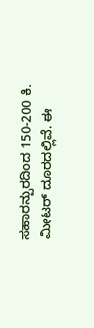ಸಹಾರನ್ಪುರದಿಂದ 150-200 ಕಿ. ಮೀಟರ್ ದೂರದಲ್ಲಿವೆ. ಈ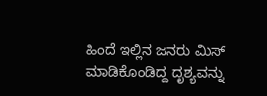ಹಿಂದೆ ಇಲ್ಲಿನ ಜನರು ಮಿಸ್ ಮಾಡಿಕೊಂಡಿದ್ದ ದೃಶ್ಯವನ್ನು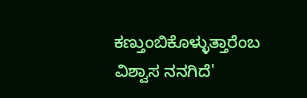ಕಣ್ತುಂಬಿಕೊಳ್ಳುತ್ತಾರೆಂಬ ವಿಶ್ವಾಸ ನನಗಿದೆ'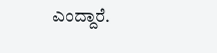ಎಂದ್ದಾರೆ.